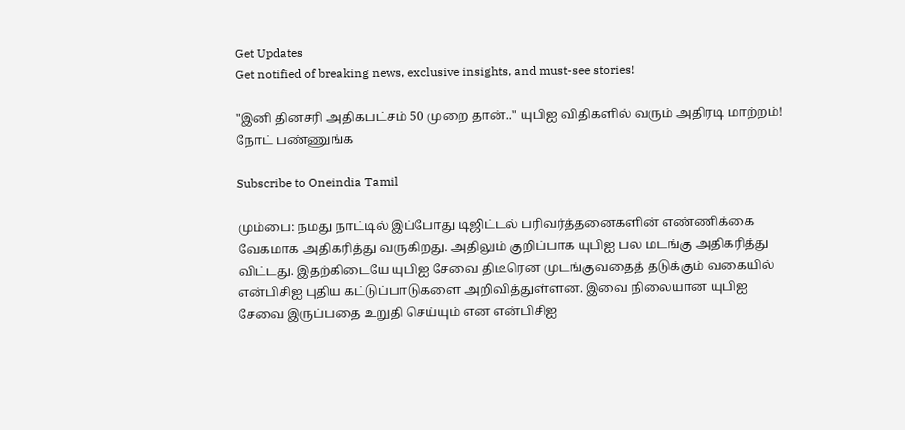Get Updates
Get notified of breaking news, exclusive insights, and must-see stories!

"இனி தினசரி அதிகபட்சம் 50 முறை தான்.." யுபிஐ விதிகளில் வரும் அதிரடி மாற்றம்! நோட் பண்ணுங்க

Subscribe to Oneindia Tamil

மும்பை: நமது நாட்டில் இப்போது டிஜிட்டல் பரிவர்த்தனைகளின் எண்ணிக்கை வேகமாக அதிகரித்து வருகிறது. அதிலும் குறிப்பாக யுபிஐ பல மடங்கு அதிகரித்து விட்டது. இதற்கிடையே யுபிஐ சேவை திடீரென முடங்குவதைத் தடுக்கும் வகையில் என்பிசிஐ புதிய கட்டுப்பாடுகளை அறிவித்துள்ளன. இவை நிலையான யுபிஐ சேவை இருப்பதை உறுதி செய்யும் என என்பிசிஐ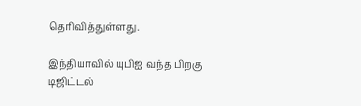தெரிவித்துள்ளது.

இந்தியாவில் யுபிஐ வந்த பிறகு டிஜிட்டல்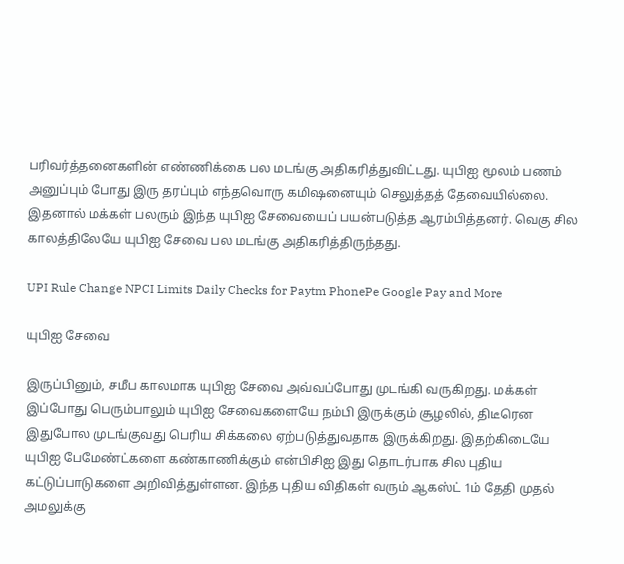பரிவர்த்தனைகளின் எண்ணிக்கை பல மடங்கு அதிகரித்துவிட்டது. யுபிஐ மூலம் பணம் அனுப்பும் போது இரு தரப்பும் எந்தவொரு கமிஷனையும் செலுத்தத் தேவையில்லை. இதனால் மக்கள் பலரும் இந்த யுபிஐ சேவையைப் பயன்படுத்த ஆரம்பித்தனர். வெகு சில காலத்திலேயே யுபிஐ சேவை பல மடங்கு அதிகரித்திருந்தது.

UPI Rule Change NPCI Limits Daily Checks for Paytm PhonePe Google Pay and More

யுபிஐ சேவை

இருப்பினும், சமீப காலமாக யுபிஐ சேவை அவ்வப்போது முடங்கி வருகிறது. மக்கள் இப்போது பெரும்பாலும் யுபிஐ சேவைகளையே நம்பி இருக்கும் சூழலில், திடீரென இதுபோல முடங்குவது பெரிய சிக்கலை ஏற்படுத்துவதாக இருக்கிறது. இதற்கிடையே யுபிஐ பேமேண்ட்களை கண்காணிக்கும் என்பிசிஐ இது தொடர்பாக சில புதிய கட்டுப்பாடுகளை அறிவித்துள்ளன. இந்த புதிய விதிகள் வரும் ஆகஸ்ட் 1ம் தேதி முதல் அமலுக்கு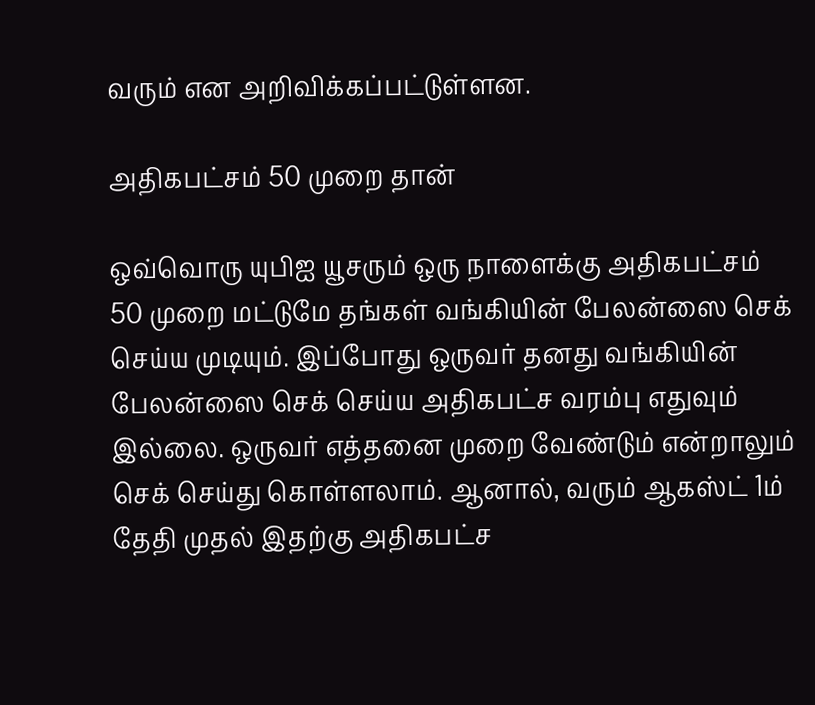வரும் என அறிவிக்கப்பட்டுள்ளன.

அதிகபட்சம் 50 முறை தான்

ஒவ்வொரு யுபிஐ யூசரும் ஒரு நாளைக்கு அதிகபட்சம் 50 முறை மட்டுமே தங்கள் வங்கியின் பேலன்ஸை செக் செய்ய முடியும். இப்போது ஒருவர் தனது வங்கியின் பேலன்ஸை செக் செய்ய அதிகபட்ச வரம்பு எதுவும் இல்லை. ஒருவர் எத்தனை முறை வேண்டும் என்றாலும் செக் செய்து கொள்ளலாம். ஆனால், வரும் ஆகஸ்ட் 1ம் தேதி முதல் இதற்கு அதிகபட்ச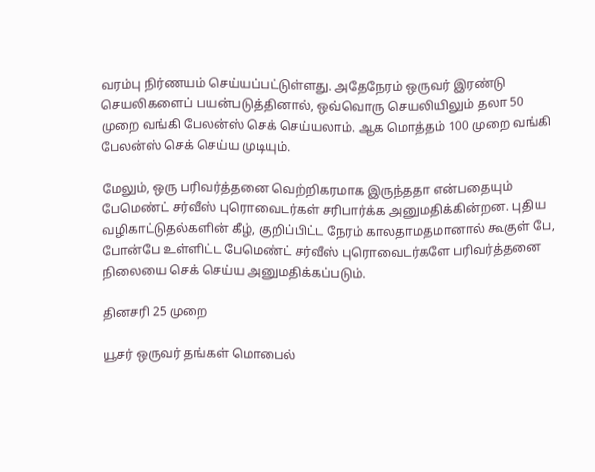வரம்பு நிர்ணயம் செய்யப்பட்டுள்ளது. அதேநேரம் ஒருவர் இரண்டு செயலிகளைப் பயன்படுத்தினால், ஒவ்வொரு செயலியிலும் தலா 50 முறை வங்கி பேலன்ஸ் செக் செய்யலாம். ஆக மொத்தம் 100 முறை வங்கி பேலன்ஸ் செக் செய்ய முடியும்.

மேலும், ஒரு பரிவர்த்தனை வெற்றிகரமாக இருந்ததா என்பதையும் பேமெண்ட் சர்வீஸ் புரொவைடர்கள் சரிபார்க்க அனுமதிக்கின்றன. புதிய வழிகாட்டுதல்களின் கீழ், குறிப்பிட்ட நேரம் காலதாமதமானால் கூகுள் பே, போன்பே உள்ளிட்ட பேமெண்ட் சர்வீஸ் புரொவைடர்களே பரிவர்த்தனை நிலையை செக் செய்ய அனுமதிக்கப்படும்.

தினசரி 25 முறை

யூசர் ஒருவர் தங்கள் மொபைல்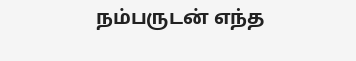நம்பருடன் எந்த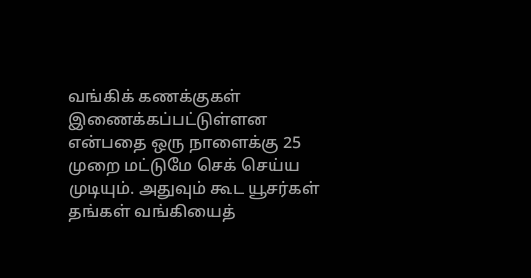வங்கிக் கணக்குகள் இணைக்கப்பட்டுள்ளன என்பதை ஒரு நாளைக்கு 25 முறை மட்டுமே செக் செய்ய முடியும். அதுவும் கூட யூசர்கள் தங்கள் வங்கியைத்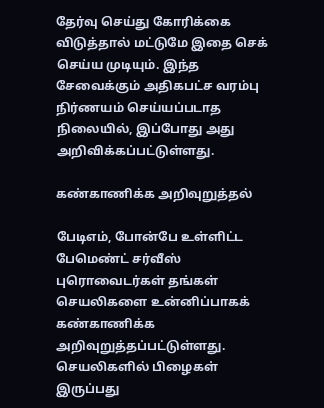தேர்வு செய்து கோரிக்கை விடுத்தால் மட்டுமே இதை செக் செய்ய முடியும். இந்த சேவைக்கும் அதிகபட்ச வரம்பு நிர்ணயம் செய்யப்படாத நிலையில், இப்போது அது அறிவிக்கப்பட்டுள்ளது.

கண்காணிக்க அறிவுறுத்தல்

பேடிஎம், போன்பே உள்ளிட்ட பேமெண்ட் சர்வீஸ் புரொவைடர்கள் தங்கள் செயலிகளை உன்னிப்பாகக் கண்காணிக்க அறிவுறுத்தப்பட்டுள்ளது. செயலிகளில் பிழைகள் இருப்பது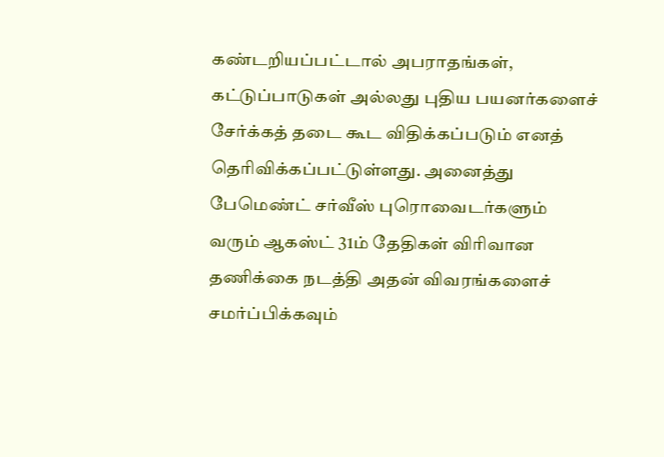கண்டறியப்பட்டால் அபராதங்கள், கட்டுப்பாடுகள் அல்லது புதிய பயனர்களைச் சேர்க்கத் தடை கூட விதிக்கப்படும் எனத் தெரிவிக்கப்பட்டுள்ளது. அனைத்து பேமெண்ட் சர்வீஸ் புரொவைடர்களும் வரும் ஆகஸ்ட் 31ம் தேதிகள் விரிவான தணிக்கை நடத்தி அதன் விவரங்களைச் சமர்ப்பிக்கவும்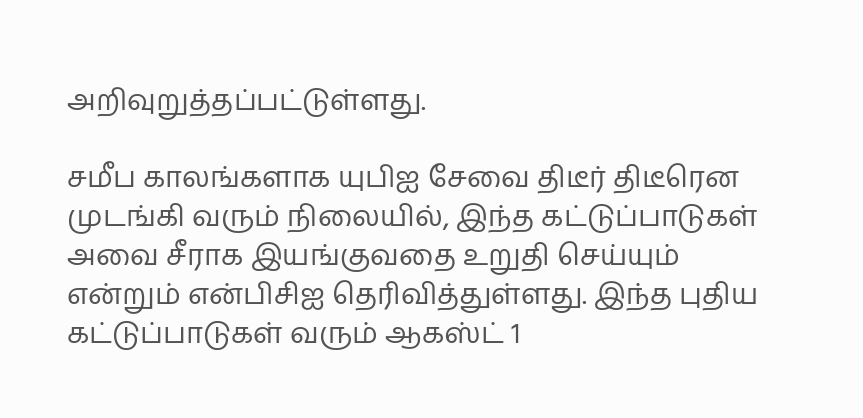அறிவுறுத்தப்பட்டுள்ளது.

சமீப காலங்களாக யுபிஐ சேவை திடீர் திடீரென முடங்கி வரும் நிலையில், இந்த கட்டுப்பாடுகள் அவை சீராக இயங்குவதை உறுதி செய்யும் என்றும் என்பிசிஐ தெரிவித்துள்ளது. இந்த புதிய கட்டுப்பாடுகள் வரும் ஆகஸ்ட் 1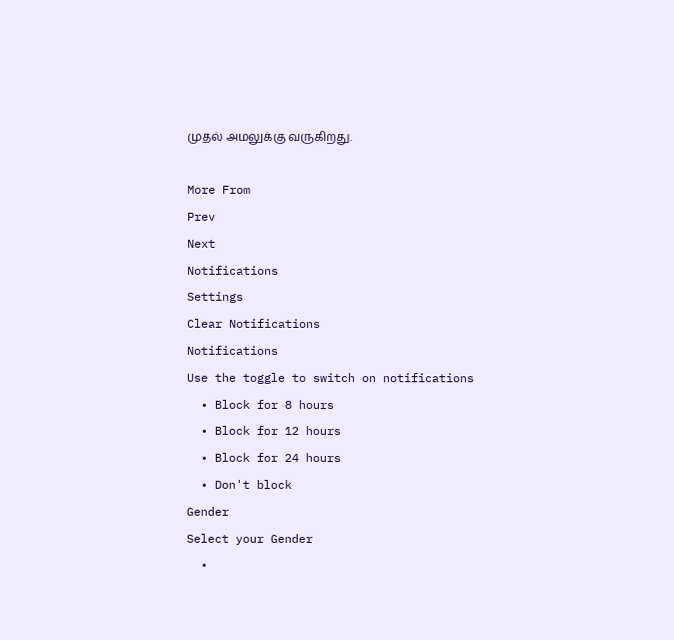முதல் அமலுக்கு வருகிறது.

More From
Prev
Next
Notifications
Settings
Clear Notifications
Notifications
Use the toggle to switch on notifications
  • Block for 8 hours
  • Block for 12 hours
  • Block for 24 hours
  • Don't block
Gender
Select your Gender
  •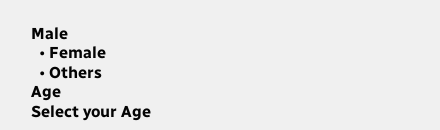Male
  • Female
  • Others
Age
Select your Age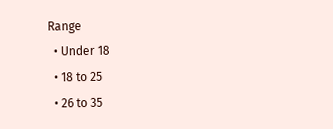Range
  • Under 18
  • 18 to 25
  • 26 to 35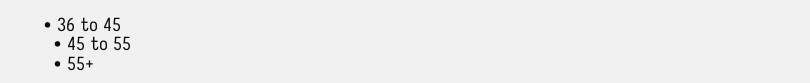• 36 to 45
  • 45 to 55
  • 55+